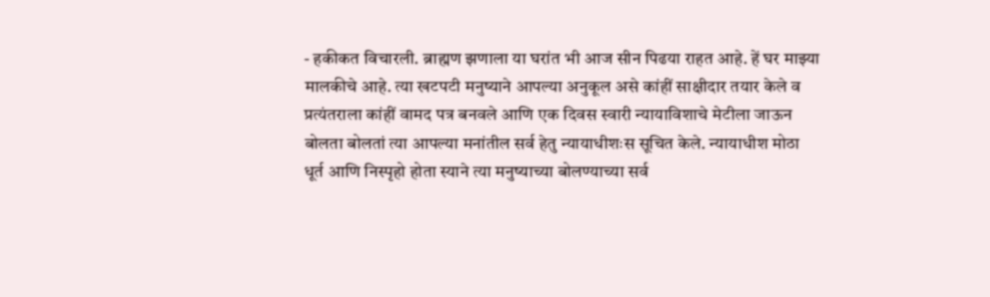- हकीकत विचारली. ब्राह्मण झणाला या घरांत भी आज सीन पिढया राहत आहे. हें घर माझ्या मालकीचे आहे. त्या खटपटी मनुष्याने आपल्या अनुकूल असे कांहीं साक्षीदार तयार केले व प्रत्यंतराला कांहीं वामद पत्र बनवले आणि एक दिवस स्वारी न्यायाविशाचे मेटीला जाऊन बोलता बोलतां त्या आपल्या मनांतील सर्व हेतु न्यायाधीशःस सूचित केले. न्यायाधीश मोठा धूर्त आणि निस्पृहो होता स्याने त्या मनुष्याच्या बोलण्याच्या सर्व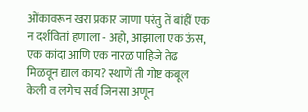ओंकावरून खरा प्रकार जाणा परंतु तें बांहीं एक न दर्शवितां हणाला - अहो, आझाला एक ऊंस, एक कांदा आणि एक नारळ पाहिजे तेढ मिळवून द्याल काय? स्थाणें ती गोष्ट कबूल केली व लगेच सर्व जिनसा अणून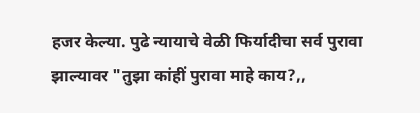हजर केल्या. पुढे न्यायाचे वेळी फिर्यादीचा सर्व पुरावा झाल्यावर "तुझा कांहीं पुरावा माहे काय?,,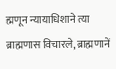ह्मणून न्यायाधिशाने त्या ब्राह्मणास विचारले, ब्राह्मणानें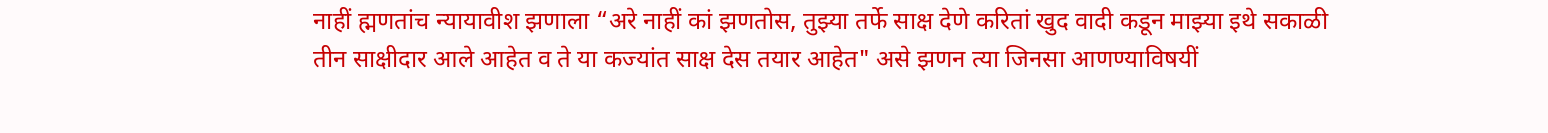नाहीं ह्मणतांच न्यायावीश झणाला “अरे नाहीं कां झणतोस, तुझ्या तर्फे साक्ष देणे करितां खुद वादी कडून माझ्या इथे सकाळी तीन साक्षीदार आले आहेत व ते या कज्यांत साक्ष देस तयार आहेत" असे झणन त्या जिनसा आणण्याविषयीं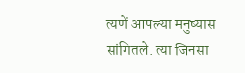त्यणें आपल्या मनुष्यास सांगितले. त्या जिनसा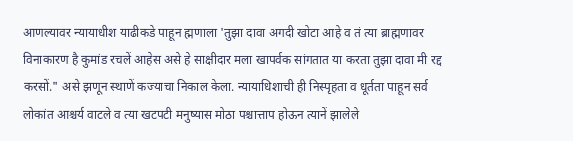आणल्यावर न्यायाधीश याढीकडे पाहून ह्मणाला 'तुझा दावा अगदी खोटा आहे व तं त्या ब्राह्मणावर विनाकारण है कुमांड रचलें आहेस असे हे साक्षीदार मला खापर्वक सांगतात या करता तुझा दावा मी रद्द करसों." असे झणून स्थाणें कज्याचा निकाल केला. न्यायाधिशाची ही निस्पृहता व धूर्तता पाहून सर्व लोकांत आश्चर्य वाटले व त्या खटपटी मनुष्यास मोठा पश्चात्ताप होऊन त्यानें झालेले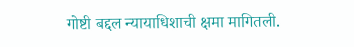गोष्टी बद्दल न्यायाधिशाची क्षमा मागितली.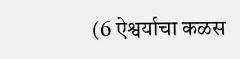(6 ऐश्वर्याचा कळस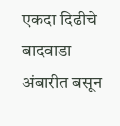एकदा दिढीचे बादवाडा अंबारीत बसून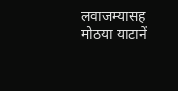लवाजम्यासह मोठया याटानें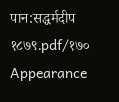पान:सद्धर्मदीप १८७९.pdf/१७०
Appearance